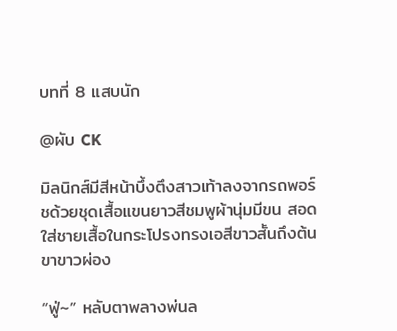บทที่ 8 แสบนัก

@ผับ CK

มิลนิกส์มีสีหน้าบึ้งตึงสาวเท้าลงจากรถพอร์ชด้วยชุดเสื้อแขนยาวสีชมพูผ้านุ่มมีขน สอดใส่ชายเสื้อในกระโปรงทรงเอสีขาวสั้นถึงต้นขาขาวผ่อง

“ฟู่~” หลับตาพลางพ่นล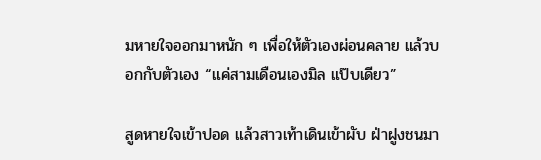มหายใจออกมาหนัก ๆ เพื่อให้ตัวเองผ่อนคลาย แล้วบอกกับตัวเอง “แค่สามเดือนเองมิล แป๊บเดียว”

สูดหายใจเข้าปอด แล้วสาวเท้าเดินเข้าผับ ฝ่าฝูงชนมา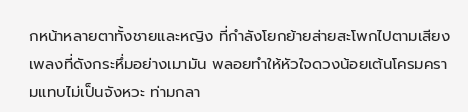กหน้าหลายตาทั้งชายและหญิง ที่กำลังโยกย้ายส่ายสะโพกไปตามเสียงเพลงที่ดังกระหึ่มอย่างเมามัน พลอยทำให้หัวใจดวงน้อยเต้นโครมครามแทบไม่เป็นจังหวะ ท่ามกลา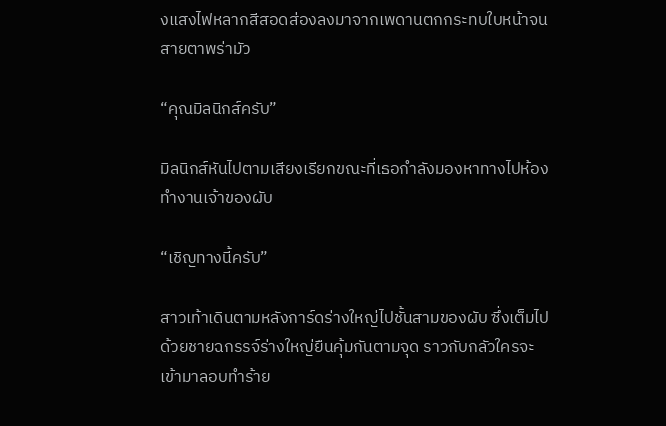งแสงไฟหลากสีสอดส่องลงมาจากเพดานตกกระทบใบหน้าจนสายตาพร่ามัว

“คุณมิลนิกส์ครับ”

มิลนิกส์หันไปตามเสียงเรียกขณะที่เธอกำลังมองหาทางไปห้องทำงานเจ้าของผับ

“เชิญทางนี้ครับ”

สาวเท้าเดินตามหลังการ์ดร่างใหญ่ไปชั้นสามของผับ ซึ่งเต็มไปด้วยชายฉกรรจ์ร่างใหญ่ยืนคุ้มกันตามจุด ราวกับกลัวใครจะเข้ามาลอบทำร้าย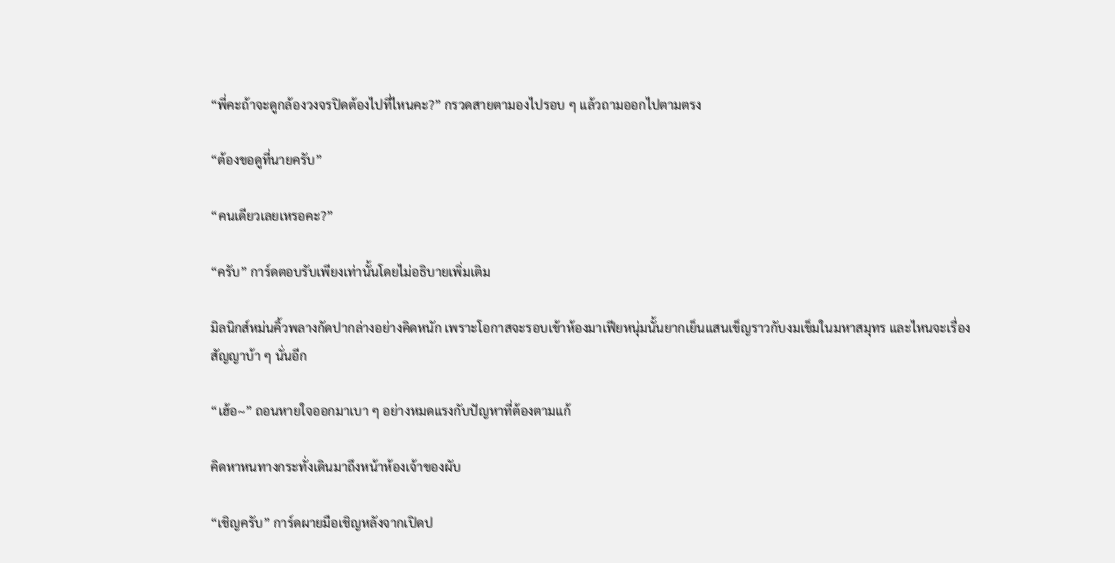“พี่คะถ้าจะดูกล้องวงจรปิดต้องไปที่ไหนคะ?” กรวดสายตามองไปรอบ ๆ แล้วถามออกไปตามตรง

“ต้องขอดูที่นายครับ”

“คนเดียวเลยเหรอคะ?”

“ครับ” การ์ดตอบรับเพียงเท่านั้นโดยไม่อธิบายเพิ่มเติม

มิลนิกส์หม่นคิ้วพลางกัดปากล่างอย่างคิดหนัก เพราะโอกาสจะรอบเข้าห้องมาเฟียหนุ่มนั้นยากเย็นแสนเข็ญราวกับงมเข็มในมหาสมุทร และไหนจะเรื่องสัญญาบ้า ๆ นั่นอีก

“เฮ้อ~” ถอนหายใจออกมาเบา ๆ อย่างหมดแรงกับปัญหาที่ต้องตามแก้

คิดหาหนทางกระทั่งเดินมาถึงหน้าห้องเจ้าของผับ

“เชิญครับ” การ์ดผายมือเชิญหลังจากเปิดป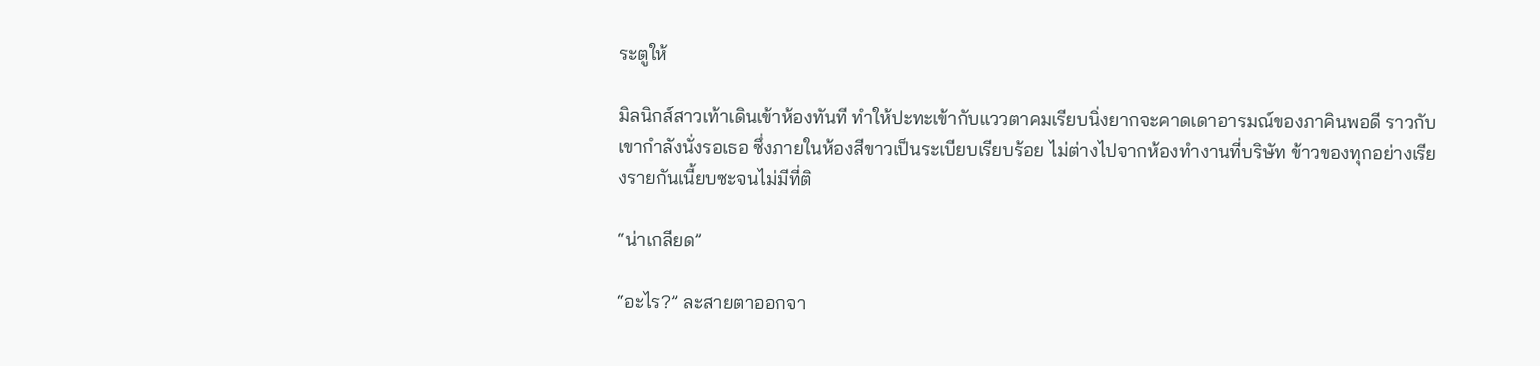ระตูให้

มิลนิกส์สาวเท้าเดินเข้าห้องทันที ทำให้ปะทะเข้ากับแววตาคมเรียบนิ่งยากจะคาดเดาอารมณ์ของภาคินพอดี ราวกับเขากำลังนั่งรอเธอ ซึ่งภายในห้องสีขาวเป็นระเบียบเรียบร้อย ไม่ต่างไปจากห้องทำงานที่บริษัท ข้าวของทุกอย่างเรียงรายกันเนี้ยบซะจนไม่มีที่ติ

“น่าเกลียด”

“อะไร?” ละสายตาออกจา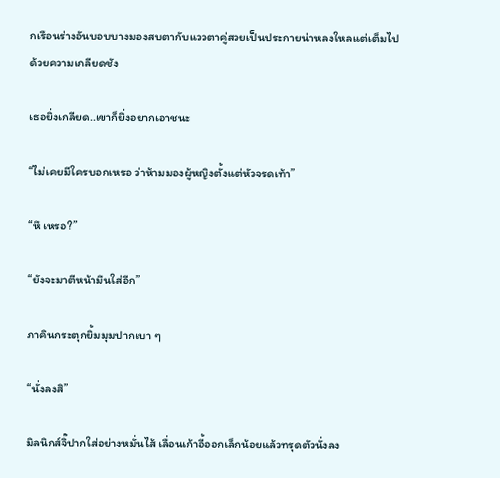กเรือนร่างอันบอบบางมองสบตากับแววตาคู่สวยเป็นประกายน่าหลงใหลแต่เต็มไปด้วยความเกลียดชัง

เธอยิ่งเกลียด..เขาก็ยิ่งอยากเอาชนะ

“ไม่เคยมีใครบอกเหรอ ว่าห้ามมองผู้หญิงตั้งแต่หัวจรดเท้า”

“หึ เหรอ?”

“ยังจะมาตีหน้ามึนใส่อีก”

ภาคินกระตุกยิ้มมุมปากเบา ๆ

“นั่งลงสิ”

มิลนิกส์จิ๊ปากใส่อย่างหมั่นไส้ เลื่อนเก้าอี้ออกเล็กน้อยแล้วทรุดตัวนั่งลง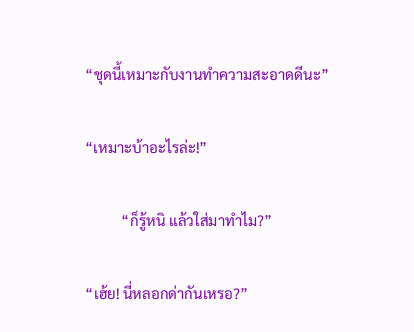“ชุดนี้เหมาะกับงานทำความสะอาดดีนะ”

“เหมาะบ้าอะไรล่ะ!”

          “ก็รู้หนิ แล้วใส่มาทำไม?”

“เฮ้ย! นี่หลอกด่ากันเหรอ?”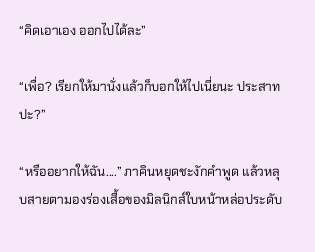“คิดเอาเอง ออกไปได้ละ”

“เพื่อ? เรียกให้มานั่งแล้วก็บอกให้ไปเนี่ยนะ ประสาทปะ?”

“หรืออยากให้ฉัน....” ภาคินหยุดชะงักคำพูด แล้วหลุบสายตามองร่องเสื้อของมิลนิกส์ใบหน้าหล่อประดับ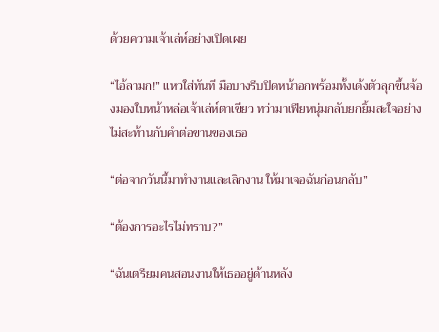ด้วยความเจ้าเล่ห์อย่างเปิดเผย

“ไอ้ลามก!” แหวใส่ทันที มือบางรีบปิดหน้าอกพร้อมทั้งเด้งตัวลุกขึ้นจ้องมองใบหน้าหล่อเจ้าเล่ห์ตาเขียว ทว่ามาเฟียหนุ่มกลับยกยิ้มสะใจอย่างไม่สะท้านกับคำต่อขานของเธอ

“ต่อจากวันนี้มาทำงานและเลิกงาน ให้มาเจอฉันก่อนกลับ”

“ต้องการอะไรไม่ทราบ?”

“ฉันเตรียมคนสอนงานให้เธออยู่ด้านหลัง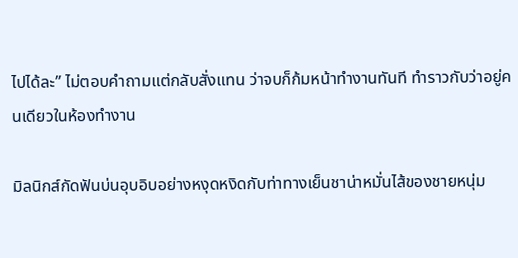ไปได้ละ” ไม่ตอบคำถามแต่กลับสั่งแทน ว่าจบก็ก้มหน้าทำงานทันที ทำราวกับว่าอยู่คนเดียวในห้องทำงาน

มิลนิกส์กัดฟันบ่นอุบอิบอย่างหงุดหงิดกับท่าทางเย็นชาน่าหมั่นไส้ของชายหนุ่ม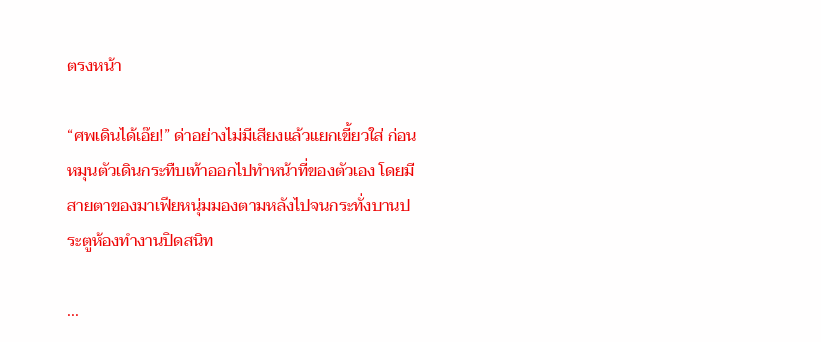ตรงหน้า

“ศพเดินได้เอ๊ย!” ด่าอย่างไม่มีเสียงแล้วแยกเขี้ยวใส่ ก่อนหมุนตัวเดินกระทืบเท้าออกไปทำหน้าที่ของตัวเอง โดยมีสายตาของมาเฟียหนุ่มมองตามหลังไปจนกระทั่งบานประตูห้องทำงานปิดสนิท

...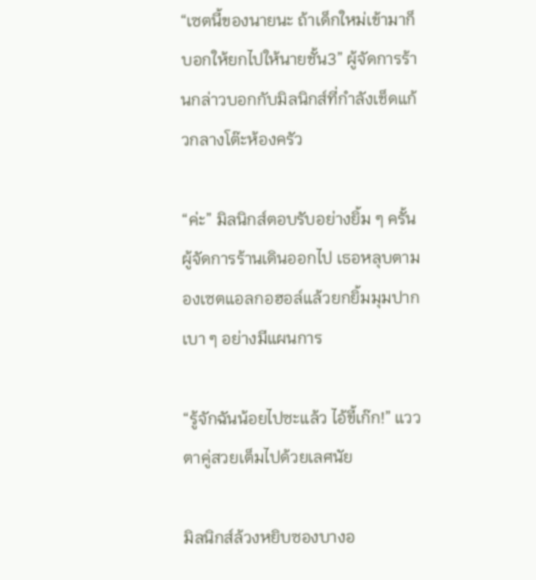“เซตนี้ของนายนะ ถ้าเด็กใหม่เข้ามาก็บอกให้ยกไปให้นายชั้น3” ผู้จัดการร้านกล่าวบอกกับมิลนิกส์ที่กำลังเช็ดแก้วกลางโต๊ะห้องครัว

“ค่ะ” มิลนิกส์ตอบรับอย่างยิ้ม ๆ ครั้นผู้จัดการร้านเดินออกไป เธอหลุบตามองเซตแอลกอฮอล์แล้วยกยิ้มมุมปากเบา ๆ อย่างมีแผนการ

“รู้จักฉันน้อยไปซะแล้ว ไอ้ขี้เก๊ก!” แววตาคู่สวยเต็มไปด้วยเลศนัย

มิลนิกส์ล้วงหยิบซองบางอ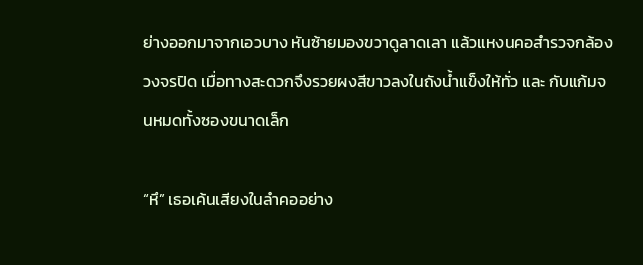ย่างออกมาจากเอวบาง หันซ้ายมองขวาดูลาดเลา แล้วแหงนคอสำรวจกล้องวงจรปิด เมื่อทางสะดวกจึงรวยผงสีขาวลงในถังน้ำแข็งให้ทั่ว และ กับแก้มจนหมดทั้งซองขนาดเล็ก

“หึ” เธอเค้นเสียงในลำคออย่าง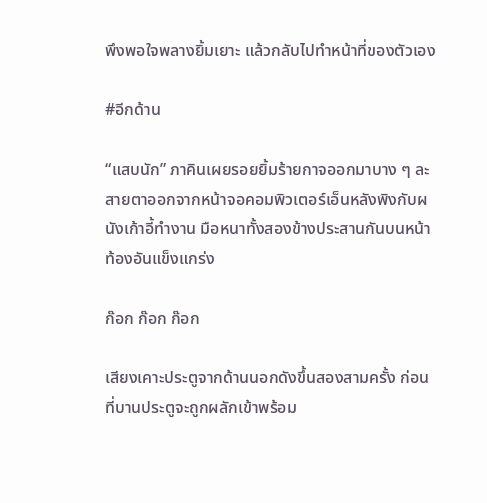พึงพอใจพลางยิ้มเยาะ แล้วกลับไปทำหน้าที่ของตัวเอง

#อีกด้าน

“แสบนัก” ภาคินเผยรอยยิ้มร้ายกาจออกมาบาง ๆ ละสายตาออกจากหน้าจอคอมพิวเตอร์เอ็นหลังพิงกับผนังเก้าอี้ทำงาน มือหนาทั้งสองข้างประสานกันบนหน้าท้องอันแข็งแกร่ง

ก๊อก ก๊อก ก๊อก

เสียงเคาะประตูจากด้านนอกดังขึ้นสองสามครั้ง ก่อนที่บานประตูจะถูกผลักเข้าพร้อม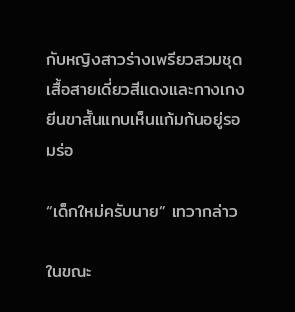กับหญิงสาวร่างเพรียวสวมชุดเสื้อสายเดี่ยวสีแดงและกางเกงยีนขาสั้นแทบเห็นแก้มก้นอยู่รอมร่อ

“เด็กใหม่ครับนาย” เทวากล่าว

ในขณะ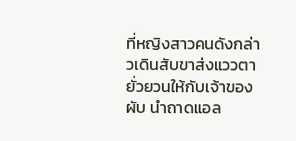ที่หญิงสาวคนดังกล่าวเดินสับขาส่งแววตายั่วยวนให้กับเจ้าของผับ นำถาดแอล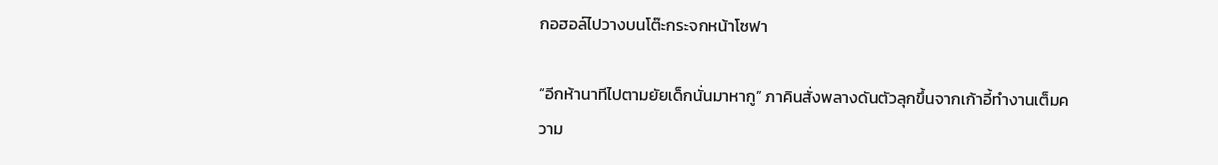กอฮอล์ไปวางบนโต๊ะกระจกหน้าโซฟา

“อีกห้านาทีไปตามยัยเด็กนั่นมาหากู” ภาคินสั่งพลางดันตัวลุกขึ้นจากเก้าอี้ทำงานเต็มความ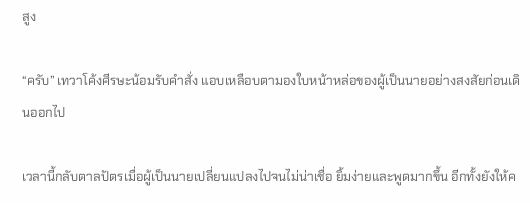สูง

“ครับ” เทวาโค้งศีรษะน้อมรับคำสั่ง แอบเหลือบตามองใบหน้าหล่อของผู้เป็นนายอย่างสงสัยก่อนเดินออกไป

เวลานี้กลับตาลปัตรเมื่อผู้เป็นนายเปลี่ยนแปลงไปจนไม่น่าเชื่อ ยิ้มง่ายและพูดมากขึ้น อีกทั้งยังให้ค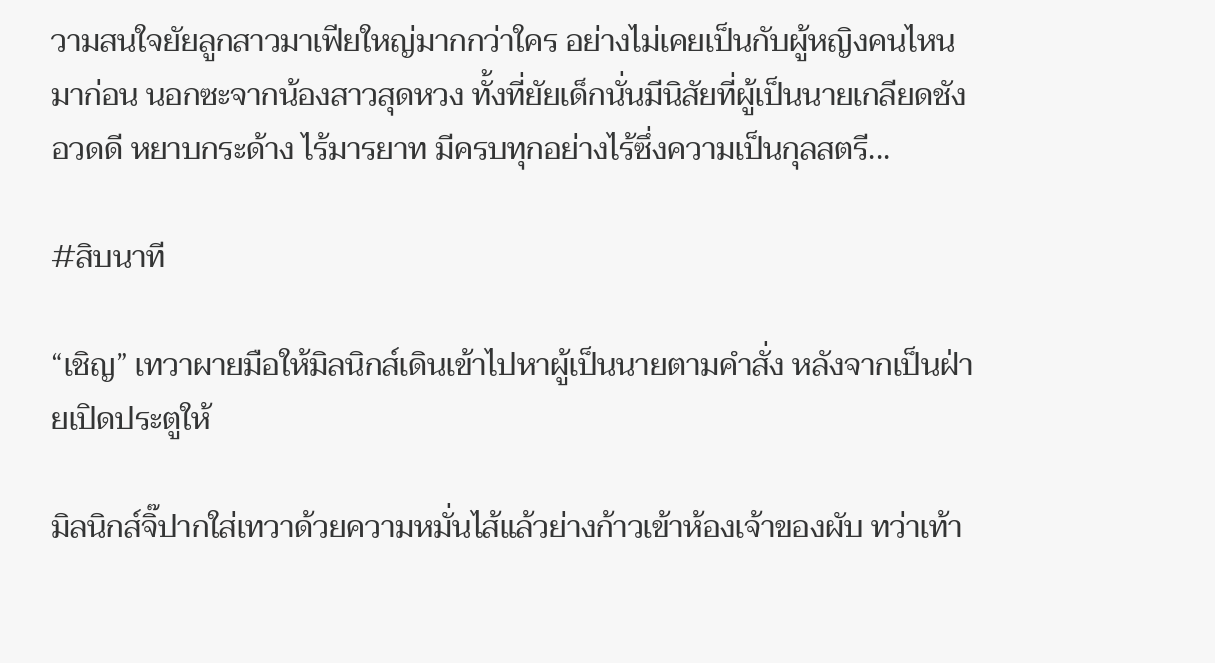วามสนใจยัยลูกสาวมาเฟียใหญ่มากกว่าใคร อย่างไม่เคยเป็นกับผู้หญิงคนไหนมาก่อน นอกซะจากน้องสาวสุดหวง ทั้งที่ยัยเด็กนั่นมีนิสัยที่ผู้เป็นนายเกลียดชัง อวดดี หยาบกระด้าง ไร้มารยาท มีครบทุกอย่างไร้ซึ่งความเป็นกุลสตรี...

#สิบนาที

“เชิญ” เทวาผายมือให้มิลนิกส์เดินเข้าไปหาผู้เป็นนายตามคำสั่ง หลังจากเป็นฝ่ายเปิดประตูให้

มิลนิกส์จิ๊ปากใส่เทวาด้วยความหมั่นไส้แล้วย่างก้าวเข้าห้องเจ้าของผับ ทว่าเท้า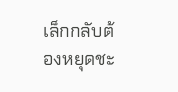เล็กกลับต้องหยุดชะ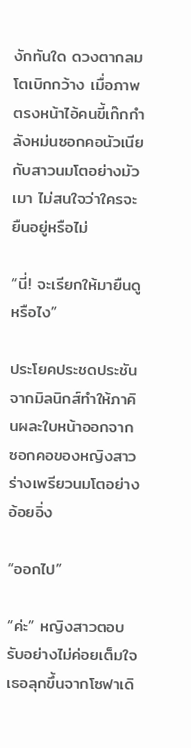งักทันใด ดวงตากลมโตเบิกกว้าง เมื่อภาพตรงหน้าไอ้คนขี้เก๊กกำลังหม่นซอกคอนัวเนียกับสาวนมโตอย่างมัวเมา ไม่สนใจว่าใครจะยืนอยู่หรือไม่

“นี่! จะเรียกให้มายืนดูหรือไง”

ประโยคประชดประชันจากมิลนิกส์ทำให้ภาคินผละใบหน้าออกจากซอกคอของหญิงสาวร่างเพรียวนมโตอย่างอ้อยอิ่ง

“ออกไป”

“ค่ะ” หญิงสาวตอบรับอย่างไม่ค่อยเต็มใจ เธอลุกขึ้นจากโซฟาเดิ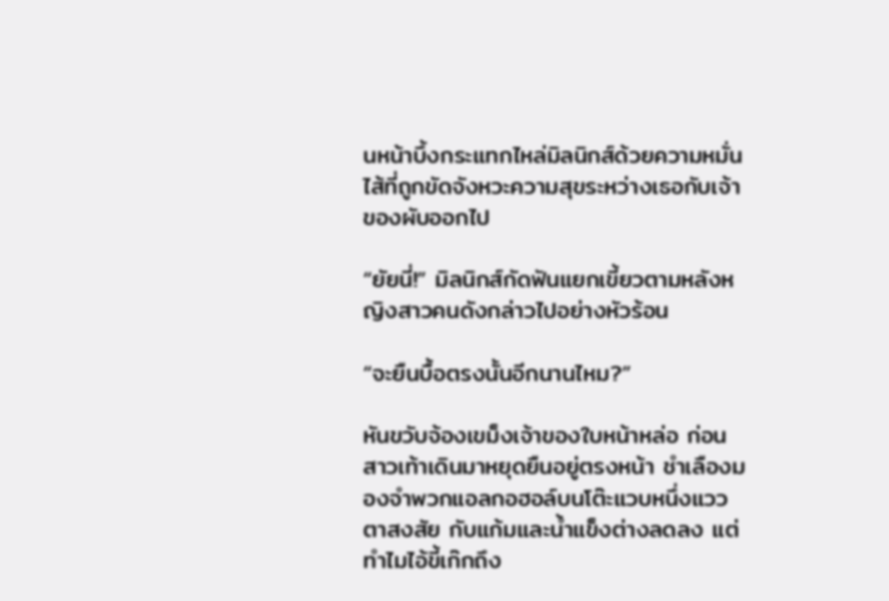นหน้าบึ้งกระแทกไหล่มิลนิกส์ด้วยความหมั่นไส้ที่ถูกขัดจังหวะความสุขระหว่างเธอกับเจ้าของผับออกไป

“ยัยนี่!” มิลนิกส์กัดฟันแยกเขี้ยวตามหลังหญิงสาวคนดังกล่าวไปอย่างหัวร้อน

“จะยืนบื้อตรงนั้นอีกนานไหม?”

หันขวับจ้องเขม็งเจ้าของใบหน้าหล่อ ก่อนสาวเท้าเดินมาหยุดยืนอยู่ตรงหน้า ชำเลืองมองจำพวกแอลกอฮอล์บนโต๊ะแวบหนึ่งแววตาสงสัย กับแก้มและน้ำแข็งต่างลดลง แต่ทำไมไอ้ขี้เก๊กถึง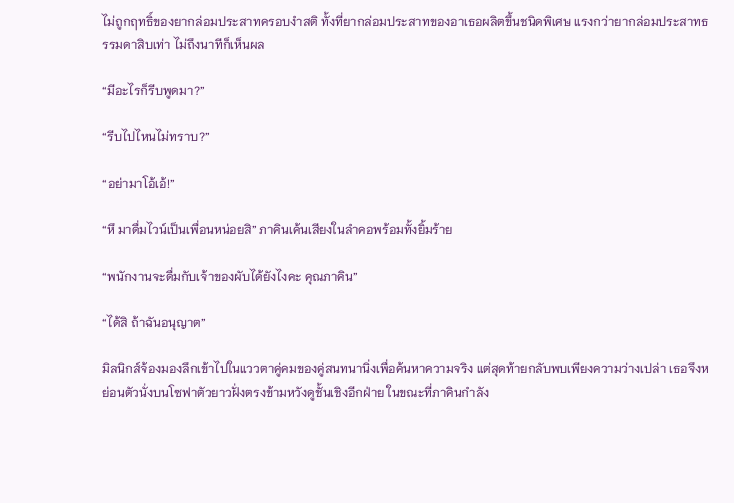ไม่ถูกฤทธิ์ของยากล่อมประสาทครอบงำสติ ทั้งที่ยากล่อมประสาทของอาเธอผลิตขึ้นชนิดพิเศษ แรงกว่ายากล่อมประสาทธรรมดาสิบเท่า ไม่ถึงนาทีก็เห็นผล

“มีอะไรก็รีบพูดมา?”

“รีบไปไหนไม่ทราบ?”

“อย่ามาโอ้เอ้!”

“หึ มาดื่มไวน์เป็นเพื่อนหน่อยสิ” ภาคินเค้นเสียงในลำคอพร้อมทั้งยิ้มร้าย

“พนักงานจะดื่มกับเจ้าของผับได้ยังไงคะ คุณภาคิน”

“ได้สิ ถ้าฉันอนุญาต”

มิลนิกส์จ้องมองลึกเข้าไปในแววตาคู่คมของคู่สนทนานิ่งเพื่อค้นหาความจริง แต่สุดท้ายกลับพบเพียงความว่างเปล่า เธอจึงหย่อนตัวนั่งบนโซฟาตัวยาวฝั่งตรงข้ามหวังดูชั้นเชิงอีกฝ่าย ในขณะที่ภาคินกำลัง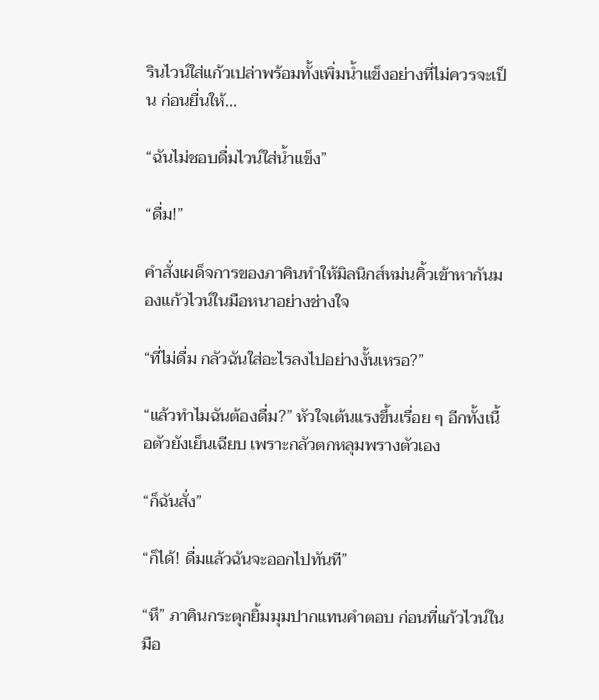รินไวน์ใส่แก้วเปล่าพร้อมทั้งเพิ่มน้ำแข็งอย่างที่ไม่ควรจะเป็น ก่อนยื่นให้...

“ฉันไม่ชอบดื่มไวน์ใส่น้ำแข็ง”

“ดื่ม!”

คำสั่งเผด็จการของภาคินทำให้มิลนิกส์หม่นคิ้วเข้าหากันมองแก้วไวน์ในมือหนาอย่างช่างใจ

“ที่ไม่ดื่ม กลัวฉันใส่อะไรลงไปอย่างงั้นเหรอ?”

“แล้วทำไมฉันต้องดื่ม?” หัวใจเต้นแรงขึ้นเรื่อย ๆ อีกทั้งเนื้อตัวยังเย็นเฉียบ เพราะกลัวตกหลุมพรางตัวเอง

“ก็ฉันสั่ง”

“ก็ได้! ดื่มแล้วฉันจะออกไปทันที”

“หึ” ภาคินกระตุกยิ้มมุมปากแทนคำตอบ ก่อนที่แก้วไวน์ในมือ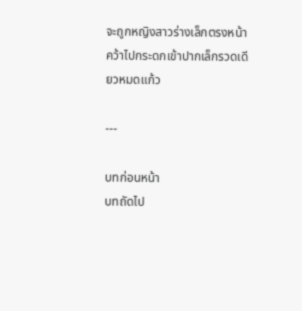จะถูกหญิงสาวร่างเล็กตรงหน้า คว้าไปกระดกเข้าปากเล็กรวดเดียวหมดแก้ว

---

บทก่อนหน้า
บทถัดไป